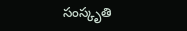సంస్కృతి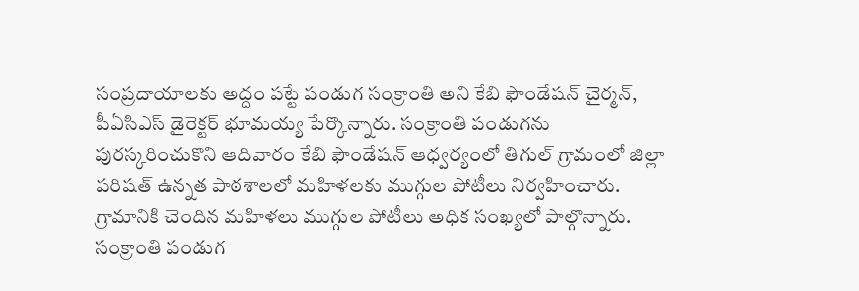సంప్రదాయాలకు అద్దం పట్టే పండుగ సంక్రాంతి అని కేబి ఫౌండేషన్ చైర్మన్, పీఏసిఎస్ డైరెక్టర్ భూమయ్య పేర్కొన్నారు. సంక్రాంతి పండుగను పురస్కరించుకొని ఆదివారం కేబి ఫౌండేషన్ ఆధ్వర్యంలో తిగుల్ గ్రామంలో జిల్లా పరిషత్ ఉన్నత పాఠశాలలో మహిళలకు ముగ్గుల పోటీలు నిర్వహించారు. గ్రామానికి చెందిన మహిళలు ముగ్గుల పోటీలు అధిక సంఖ్యలో పాల్గొన్నారు. సంక్రాంతి పండుగ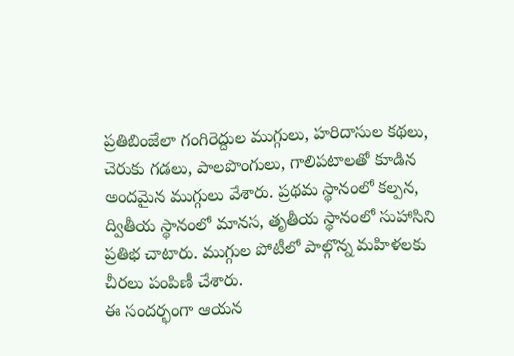ప్రతిబింజేలా గంగిరెద్దుల ముగ్గులు, హరిదాసుల కథలు, చెరుకు గడలు, పాలపొంగులు, గాలిపటాలతో కూడిన అందమైన ముగ్గులు వేశారు. ప్రథమ స్థానంలో కల్పన, ద్వితీయ స్థానంలో మానస, తృతీయ స్థానంలో సుహాసిని ప్రతిభ చాటారు. ముగ్గుల పోటీలో పాల్గొన్న మహిళలకు చీరలు పంపిణీ చేశారు.
ఈ సందర్భంగా ఆయన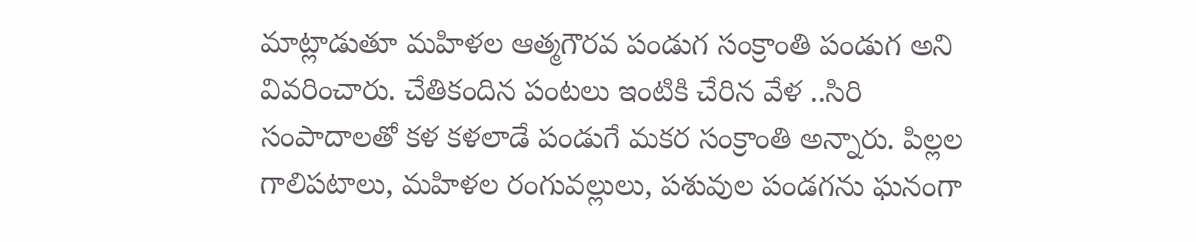మాట్లాడుతూ మహిళల ఆత్మగౌరవ పండుగ సంక్రాంతి పండుగ అని వివరించారు. చేతికందిన పంటలు ఇంటికి చేరిన వేళ ..సిరి సంపాదాలతో కళ కళలాడే పండుగే మకర సంక్రాంతి అన్నారు. పిల్లల గాలిపటాలు, మహిళల రంగువల్లులు, పశువుల పండగను ఘనంగా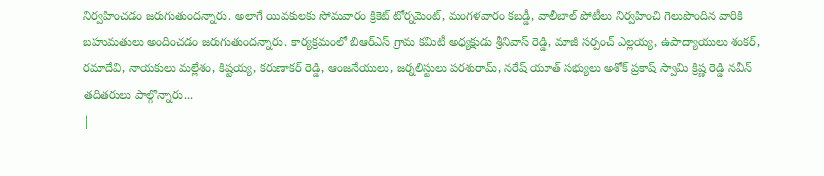నిర్వహించడం జరుగుతుందన్నారు. అలాగే యివకులకు సోమవారం క్రికెట్ టోర్నమెంట్, మంగళవారం కబడ్డీ, వాలీబాల్ పోటీలు నిర్వహించి గెలుపొందిన వారికి బహుమతులు అందించడం జరుగుతుందన్నారు. కార్యక్రమంలో బిఆర్ఎస్ గ్రామ కమిటీ అధ్యక్షుడు శ్రీనివాస్ రెడ్డి, మాజీ సర్పంచ్ ఎల్లయ్య, ఉపాద్యాయులు శంకర్, రమాదేవి, నాయకులు మల్లేశం, కిష్టయ్య, కరుణాకర్ రెడ్డి, ఆంజనేయులు, జర్నలిస్టులు పరశురామ్, నరేష్ యూత్ సభ్యులు అశోక్ ప్రకాష్ స్వామి క్రిష్ణ రెడ్డి నవీన్ తదితరులు పాల్గొన్నారు...
|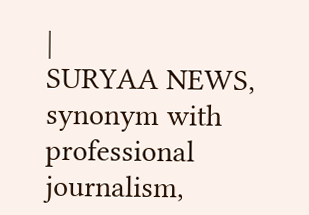|
SURYAA NEWS, synonym with professional journalism,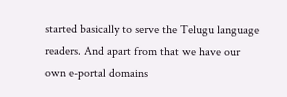started basically to serve the Telugu language readers. And apart from that we have our own e-portal domains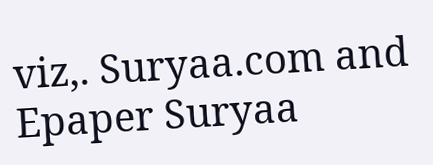viz,. Suryaa.com and Epaper Suryaa